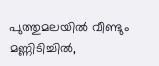പുത്തുമലയില്‍ വീണ്ടും മണ്ണിടിച്ചില്‍,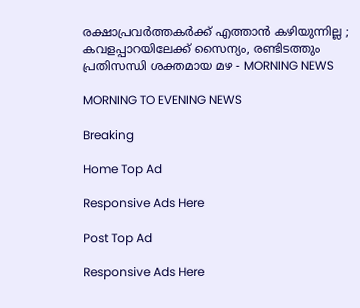രക്ഷാപ്രവര്‍ത്തകര്‍ക്ക് എത്താന്‍ കഴിയുന്നില്ല ; കവളപ്പാറയിലേക്ക് സൈന്യം, രണ്ടിടത്തും പ്രതിസന്ധി ശക്തമായ മഴ - MORNING NEWS

MORNING TO EVENING NEWS

Breaking

Home Top Ad

Responsive Ads Here

Post Top Ad

Responsive Ads Here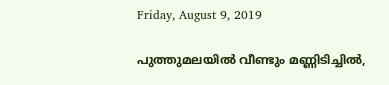Friday, August 9, 2019

പുത്തുമലയില്‍ വീണ്ടും മണ്ണിടിച്ചില്‍,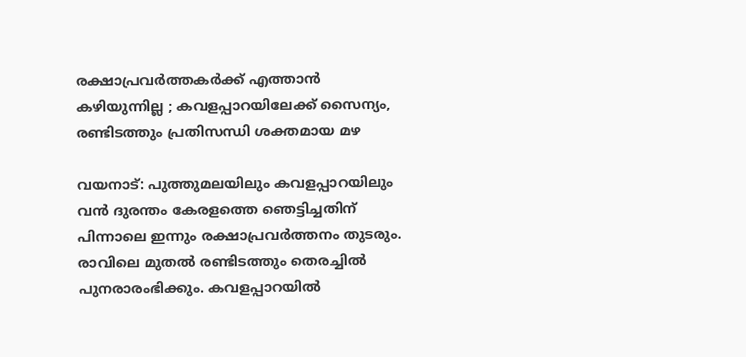രക്ഷാപ്രവര്‍ത്തകര്‍ക്ക് എത്താന്‍ കഴിയുന്നില്ല ; കവളപ്പാറയിലേക്ക് സൈന്യം, രണ്ടിടത്തും പ്രതിസന്ധി ശക്തമായ മഴ

വയനാട്: പുത്തുമലയിലും കവളപ്പാറയിലും വന്‍ ദുരന്തം കേരളത്തെ ഞെട്ടിച്ചതിന് പിന്നാലെ ഇന്നും രക്ഷാപ്രവര്‍ത്തനം തുടരും. രാവിലെ മുതല്‍ രണ്ടിടത്തും തെരച്ചില്‍ പുനരാരംഭിക്കും. കവളപ്പാറയില്‍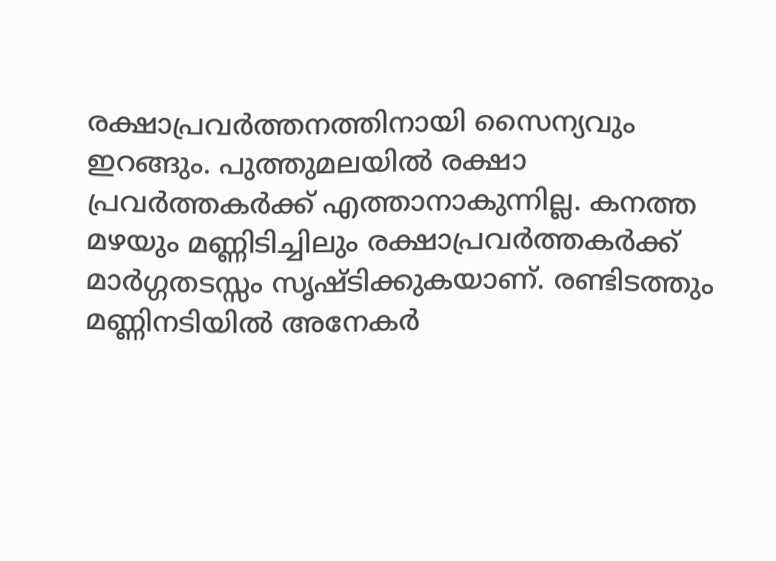രക്ഷാപ്രവര്‍ത്തനത്തിനായി സൈന്യവും ഇറങ്ങും. പുത്തുമലയില്‍ രക്ഷാ പ്രവര്‍ത്തകര്‍ക്ക് എത്താനാകുന്നില്ല. കനത്ത മഴയും മണ്ണിടിച്ചിലും രക്ഷാപ്രവര്‍ത്തകര്‍ക്ക് മാര്‍ഗ്ഗതടസ്സം സൃഷ്ടിക്കുകയാണ്. രണ്ടിടത്തും മണ്ണിനടിയില്‍ അനേകര്‍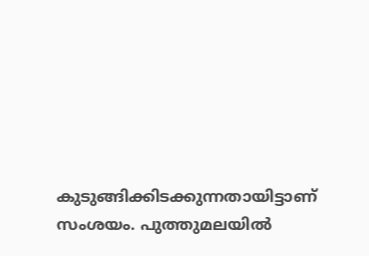കുടുങ്ങിക്കിടക്കുന്നതായിട്ടാണ് സംശയം. പുത്തുമലയില്‍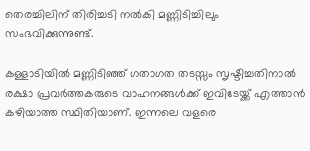തെരച്ചിലിന് തിരിച്ചടി നല്‍കി മണ്ണിടിച്ചിലും സംഭവിക്കുന്നുണ്ട്.

കള്ളാടിയില്‍ മണ്ണിടിഞ്ഞ് ഗതാഗത തടസ്സം സൃഷ്ടിച്ചതിനാല്‍ രക്ഷാ പ്രവര്‍ത്തകരുടെ വാഹനങ്ങള്‍ക്ക് ഇവിടേയ്ക്ക് എത്താന്‍ കഴിയാത്ത സ്ഥിതിയാണ്. ഇന്നലെ വളരെ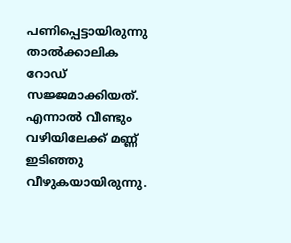പണിപ്പെട്ടായിരുന്നു താല്‍ക്കാലിക റോഡ് സജ്ജമാക്കിയത്. എന്നാല്‍ വീണ്ടും വഴിയിലേക്ക് മണ്ണ് ഇടിഞ്ഞു വീഴുകയായിരുന്നു.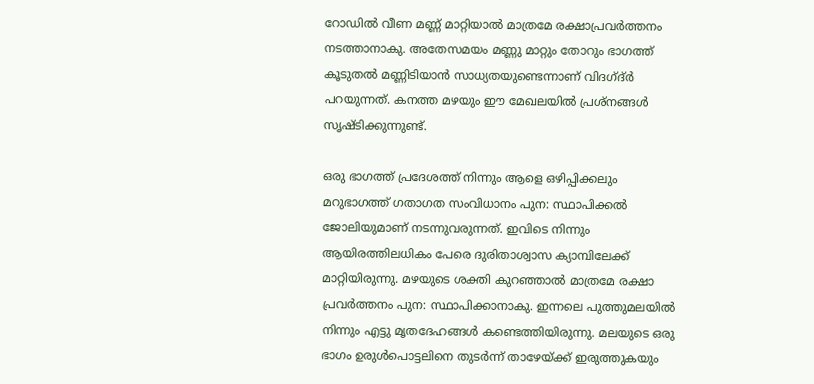റോഡില്‍ വീണ മണ്ണ് മാറ്റിയാല്‍ മാത്രമേ രക്ഷാപ്രവര്‍ത്തനം നടത്താനാകു. അതേസമയം മണ്ണു മാറ്റും തോറും ഭാഗത്ത് കൂടുതല്‍ മണ്ണിടിയാന്‍ സാധ്യതയുണ്ടെന്നാണ് വിദഗ്ദ്ര്‍ പറയുന്നത്. കനത്ത മഴയും ഈ മേഖലയില്‍ പ്രശ്‌നങ്ങള്‍ സൃഷ്ടിക്കുന്നുണ്ട്.

ഒരു ഭാഗത്ത് പ്രദേശത്ത് നിന്നും ആളെ ഒഴിപ്പിക്കലും മറുഭാഗത്ത് ഗതാഗത സംവിധാനം പുന: സ്ഥാപിക്കല്‍ ജോലിയുമാണ് നടന്നുവരുന്നത്. ഇവിടെ നിന്നും ആയിരത്തിലധികം പേരെ ദുരിതാശ്വാസ ക്യാമ്പിലേക്ക് മാറ്റിയിരുന്നു. മഴയുടെ ശക്തി കുറഞ്ഞാല്‍ മാത്രമേ രക്ഷാ പ്രവര്‍ത്തനം പുന: സ്ഥാപിക്കാനാകു. ഇന്നലെ പുത്തുമലയില്‍ നിന്നും എട്ടു മൃതദേഹങ്ങള്‍ കണ്ടെത്തിയിരുന്നു. മലയുടെ ഒരു ഭാഗം ഉരുള്‍പൊട്ടലിനെ തുടര്‍ന്ന് താഴേയ്ക്ക് ഇരുത്തുകയും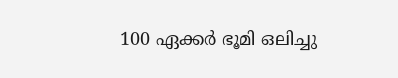100 ഏക്കര്‍ ഭൂമി ഒലിച്ചു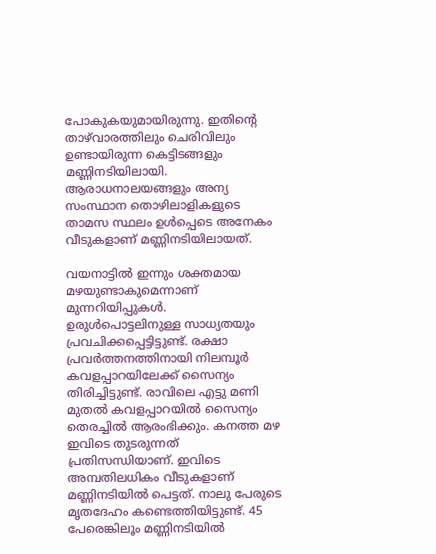പോകുകയുമായിരുന്നു. ഇതിന്റെ താഴ്‌വാരത്തിലും ചെരിവിലും ഉണ്ടായിരുന്ന കെട്ടിടങ്ങളും മണ്ണിനടിയിലായി. ആരാധനാലയങ്ങളും അന്യ സംസ്ഥാന തൊഴിലാളികളുടെ താമസ സ്ഥലം ഉള്‍പ്പെടെ അനേകം വീടുകളാണ് മണ്ണിനടിയിലായത്.

വയനാട്ടില്‍ ഇന്നും ശക്തമായ മഴയുണ്ടാകുമെന്നാണ് മുന്നറിയിപ്പുകള്‍. ഉരുള്‍പൊട്ടലിനുള്ള സാധ്യതയും പ്രവചിക്കപ്പെട്ടിട്ടുണ്ട്. രക്ഷാ പ്രവര്‍ത്തനത്തിനായി നിലമ്പൂര്‍ കവളപ്പാറയിലേക്ക് സൈന്യം തിരിച്ചിട്ടുണ്ട്. രാവിലെ എട്ടു മണി മുതല്‍ കവളപ്പാറയില്‍ സൈന്യം തെരച്ചില്‍ ആരംഭിക്കും. കനത്ത മഴ ഇവിടെ തുടരുന്നത് പ്രതിസന്ധിയാണ്. ഇവിടെ അമ്പതിലധികം വീടുകളാണ് മണ്ണിനടിയില്‍ പെട്ടത്. നാലു പേരുടെ മൃതദേഹം കണ്ടെത്തിയിട്ടുണ്ട്. 45 പേരെങ്കിലൂം മണ്ണിനടിയില്‍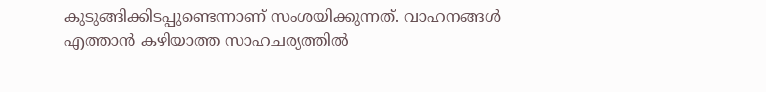കുടുങ്ങിക്കിടപ്പുണ്ടെന്നാണ് സംശയിക്കുന്നത്. വാഹനങ്ങള്‍ എത്താന്‍ കഴിയാത്ത സാഹചര്യത്തില്‍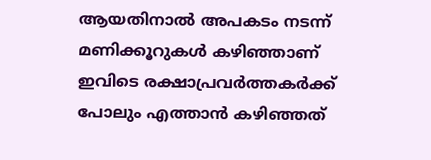ആയതിനാല്‍ അപകടം നടന്ന് മണിക്കൂറുകള്‍ കഴിഞ്ഞാണ് ഇവിടെ രക്ഷാപ്രവര്‍ത്തകര്‍ക്ക് പോലും എത്താന്‍ കഴിഞ്ഞത്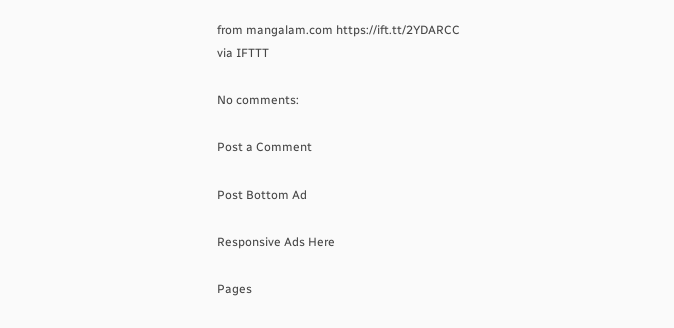from mangalam.com https://ift.tt/2YDARCC
via IFTTT

No comments:

Post a Comment

Post Bottom Ad

Responsive Ads Here

Pages